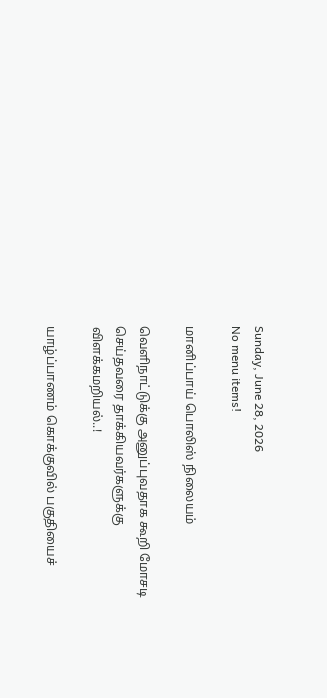Sunday, June 28, 2026
No menu items!

மானிப்பாய் பொலிஸ் நிலையம்

வெளிநாட்டுக்கு அனுப்புவதாக கூறி மோசடி செய்தவரை தாக்கியவர்களுக்கு விளக்கமறியல்..!

யாழ்ப்பாணம் கொக்குவில் பகுதியைச்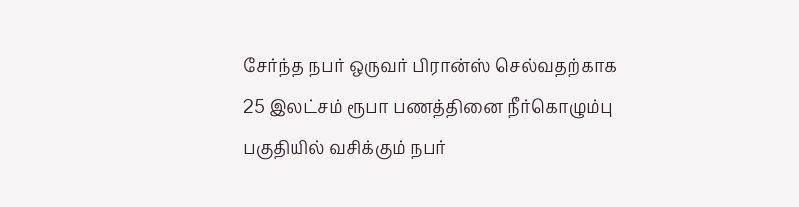சேர்ந்த நபர் ஒருவர் பிரான்ஸ் செல்வதற்காக 25 இலட்சம் ரூபா பணத்தினை நீர்கொழும்பு பகுதியில் வசிக்கும் நபர்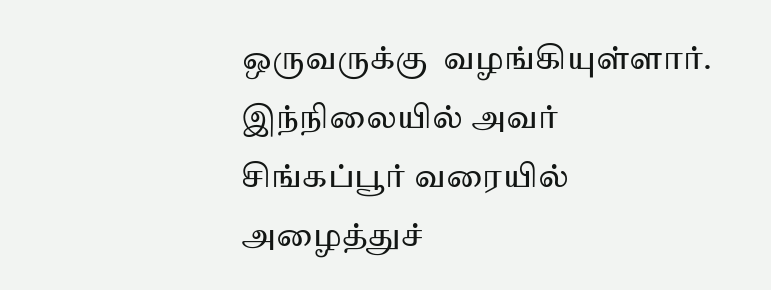ஒருவருக்கு  வழங்கியுள்ளார். இந்நிலையில் அவர் சிங்கப்பூர் வரையில் அழைத்துச்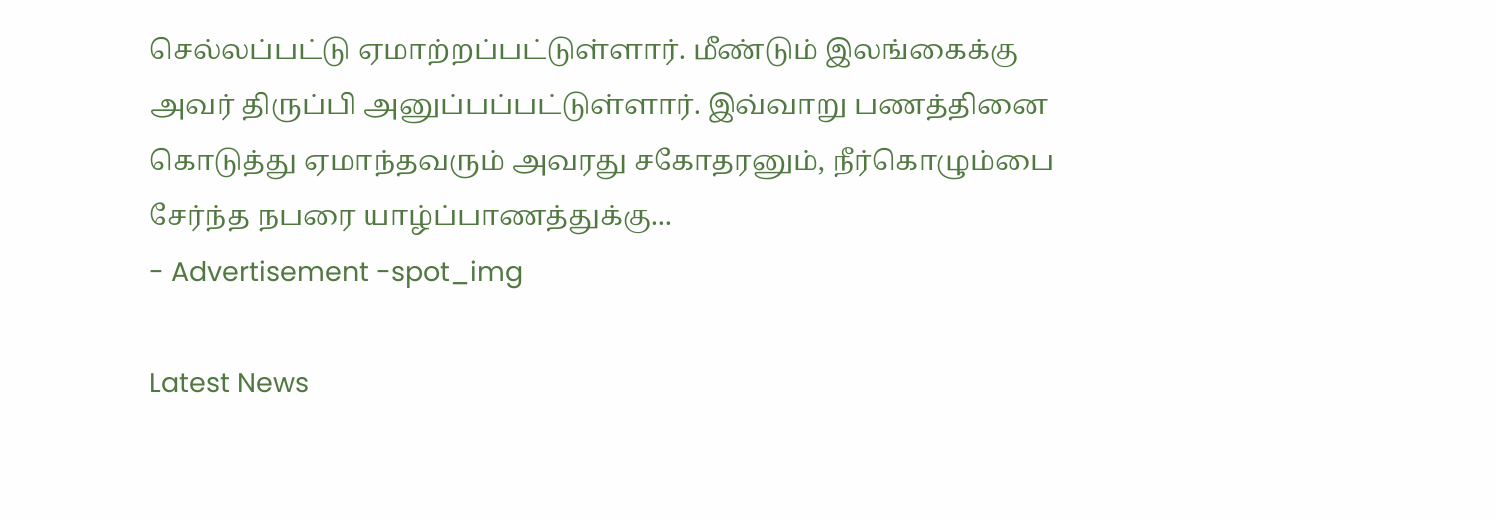செல்லப்பட்டு ஏமாற்றப்பட்டுள்ளார். மீண்டும் இலங்கைக்கு அவர் திருப்பி அனுப்பப்பட்டுள்ளார். இவ்வாறு பணத்தினை கொடுத்து ஏமாந்தவரும் அவரது சகோதரனும், நீர்கொழும்பை சேர்ந்த நபரை யாழ்ப்பாணத்துக்கு...
- Advertisement -spot_img

Latest News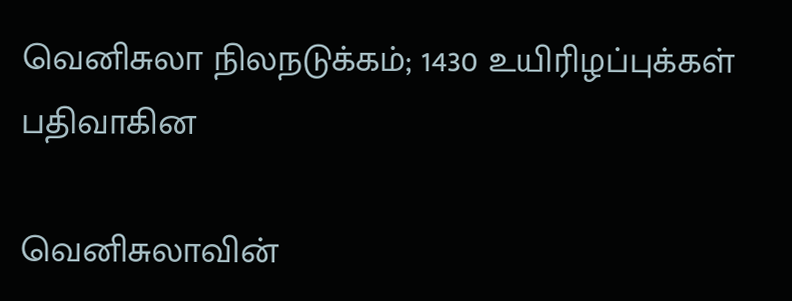வெனிசுலா நிலநடுக்கம்; 1430 உயிரிழப்புக்கள் பதிவாகின

வெனிசுலாவின்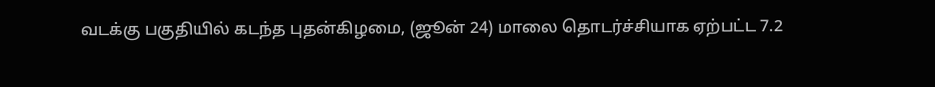வடக்கு பகுதியில் கடந்த புதன்கிழமை, (ஜூன் 24) மாலை தொடர்ச்சியாக ஏற்பட்ட 7.2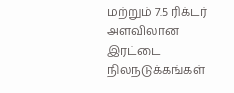மற்றும் 7.5 ரிக்டர் அளவிலான இரட்டை நிலநடுக்கங்கள்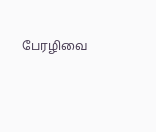பேரழிவை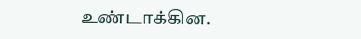உண்டாக்கின.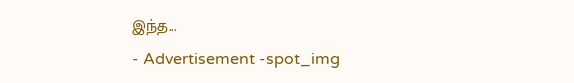இந்த...
- Advertisement -spot_img